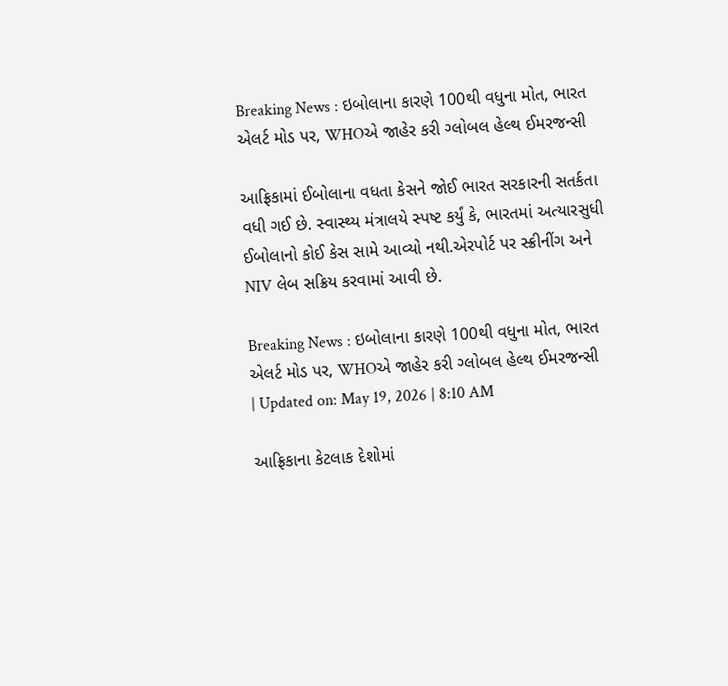Breaking News : ઇબોલાના કારણે 100થી વધુના મોત, ભારત એલર્ટ મોડ પર, WHOએ જાહેર કરી ગ્લોબલ હેલ્થ ઈમરજન્સી

આફ્રિકામાં ઈબોલાના વધતા કેસને જોઈ ભારત સરકારની સતર્કતા વધી ગઈ છે. સ્વાસ્થ્ય મંત્રાલયે સ્પષ્ટ કર્યું કે, ભારતમાં અત્યારસુધી ઈબોલાનો કોઈ કેસ સામે આવ્યો નથી.એરપોર્ટ પર સ્ક્રીનીંગ અને NIV લેબ સક્રિય કરવામાં આવી છે.

Breaking News : ઇબોલાના કારણે 100થી વધુના મોત, ભારત એલર્ટ મોડ પર, WHOએ જાહેર કરી ગ્લોબલ હેલ્થ ઈમરજન્સી
| Updated on: May 19, 2026 | 8:10 AM

આફ્રિકાના કેટલાક દેશોમાં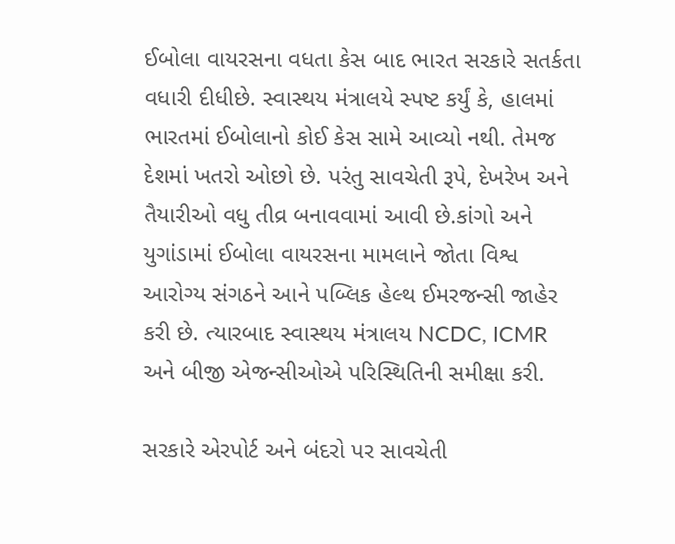ઈબોલા વાયરસના વધતા કેસ બાદ ભારત સરકારે સતર્કતા વધારી દીધીછે. સ્વાસ્થય મંત્રાલયે સ્પષ્ટ કર્યું કે, હાલમાં ભારતમાં ઈબોલાનો કોઈ કેસ સામે આવ્યો નથી. તેમજ દેશમાં ખતરો ઓછો છે. પરંતુ સાવચેતી રૂપે, દેખરેખ અને તૈયારીઓ વધુ તીવ્ર બનાવવામાં આવી છે.કાંગો અને યુગાંડામાં ઈબોલા વાયરસના મામલાને જોતા વિશ્વ આરોગ્ય સંગઠને આને પબ્લિક હેલ્થ ઈમરજન્સી જાહેર કરી છે. ત્યારબાદ સ્વાસ્થય મંત્રાલય NCDC, ICMR અને બીજી એજન્સીઓએ પરિસ્થિતિની સમીક્ષા કરી.

સરકારે એરપોર્ટ અને બંદરો પર સાવચેતી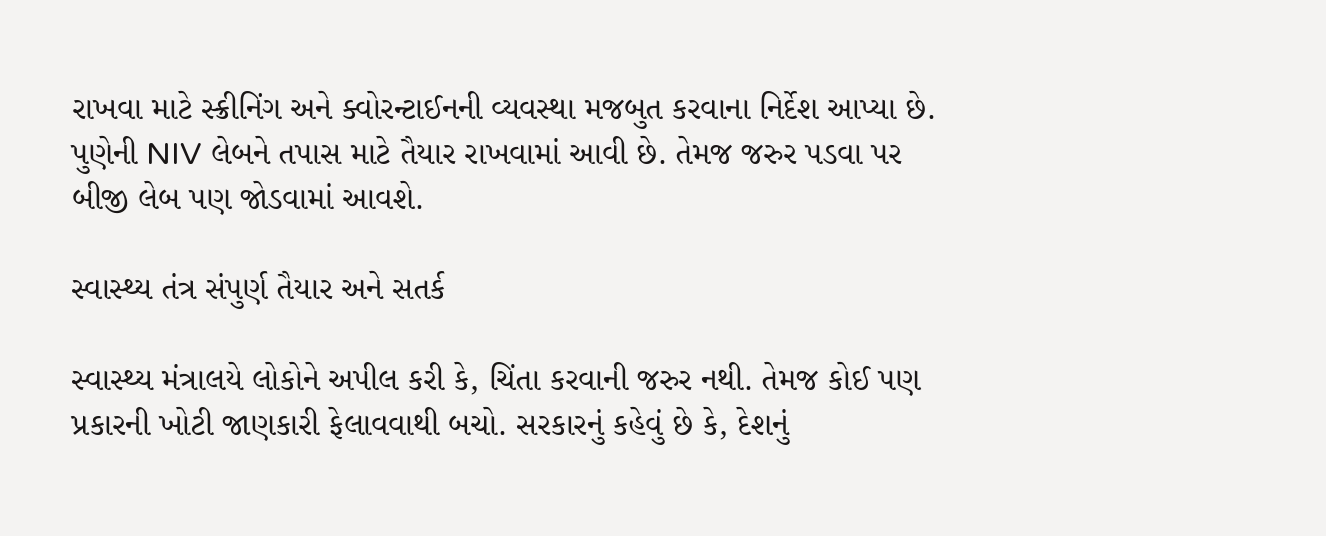રાખવા માટે સ્ક્રીનિંગ અને ક્વોરન્ટાઈનની વ્યવસ્થા મજબુત કરવાના નિર્દેશ આપ્યા છે. પુણેની NIV લેબને તપાસ માટે તૈયાર રાખવામાં આવી છે. તેમજ જરુર પડવા પર બીજી લેબ પણ જોડવામાં આવશે.

સ્વાસ્થ્ય તંત્ર સંપુર્ણ તૈયાર અને સતર્ક

સ્વાસ્થ્ય મંત્રાલયે લોકોને અપીલ કરી કે, ચિંતા કરવાની જરુર નથી. તેમજ કોઈ પણ પ્રકારની ખોટી જાણકારી ફેલાવવાથી બચો. સરકારનું કહેવું છે કે, દેશનું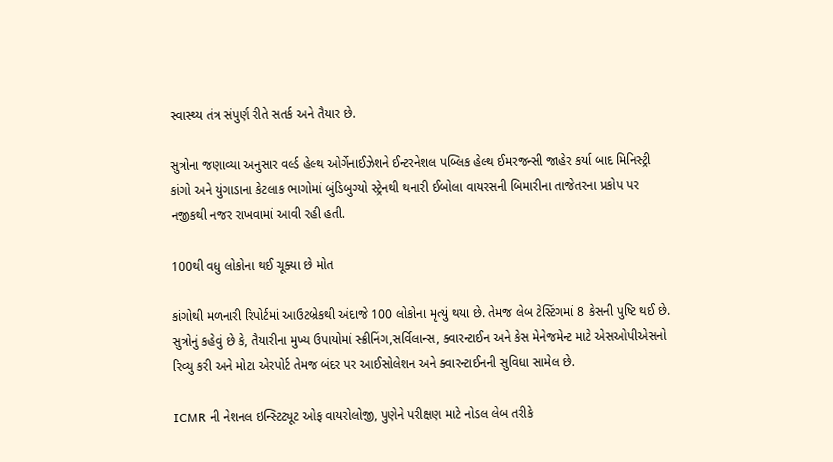સ્વાસ્થ્ય તંત્ર સંપુર્ણ રીતે સતર્ક અને તૈયાર છે.

સુત્રોના જણાવ્યા અનુસાર વર્લ્ડ હેલ્થ ઓર્ગેનાઈઝેશને ઈન્ટરનેશલ પબ્લિક હેલ્થ ઈમરજન્સી જાહેર કર્યા બાદ મિનિસ્ટ્રી કાંગો અને યુંગાડાના કેટલાક ભાગોમાં બુંડિબુગ્યો સ્ટ્રેનથી થનારી ઈબોલા વાયરસની બિમારીના તાજેતરના પ્રકોપ પર નજીકથી નજર રાખવામાં આવી રહી હતી.

100થી વધુ લોકોના થઈ ચૂક્યા છે મોત

કાંગોથી મળનારી રિપોર્ટમાં આઉટબ્રેકથી અંદાજે 100 લોકોના મૃત્યું થયા છે. તેમજ લેબ ટેસ્ટિંગમાં 8 કેસની પુષ્ટિ થઈ છે. સુત્રોનું કહેવું છે કે, તૈયારીના મુખ્ય ઉપાયોમાં સ્ક્રીનિંગ,સર્વિલાન્સ, ક્વારન્ટાઈન અને કેસ મેનેજમેન્ટ માટે એસઓપીએસનો રિવ્યુ કરી અને મોટા એરપોર્ટ તેમજ બંદર પર આઈસોલેશન અને ક્વારન્ટાઈનની સુવિધા સામેલ છે.

ICMR ની નેશનલ ઇન્સ્ટિટ્યૂટ ઓફ વાયરોલોજી, પુણેને પરીક્ષણ માટે નોડલ લેબ તરીકે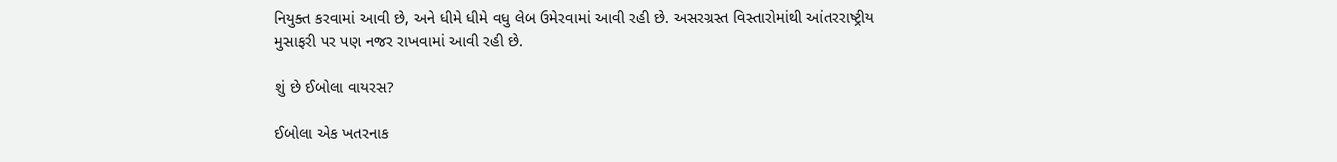નિયુક્ત કરવામાં આવી છે, અને ધીમે ધીમે વધુ લેબ ઉમેરવામાં આવી રહી છે. અસરગ્રસ્ત વિસ્તારોમાંથી આંતરરાષ્ટ્રીય મુસાફરી પર પણ નજર રાખવામાં આવી રહી છે.

શું છે ઈબોલા વાયરસ?

ઈબોલા એક ખતરનાક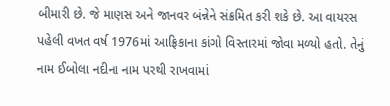બીમારી છે. જે માણસ અને જાનવર બંન્નેને સંક્રમિત કરી શકે છે. આ વાયરસ પહેલી વખત વર્ષ 1976માં આફ્રિકાના કાંગો વિસ્તારમાં જોવા મળ્યો હતો. તેનું નામ ઈબોલા નદીના નામ પરથી રાખવામાં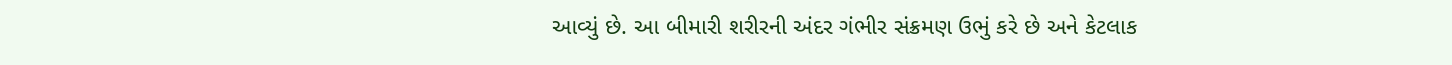આવ્યું છે. આ બીમારી શરીરની અંદર ગંભીર સંક્રમણ ઉભું કરે છે અને કેટલાક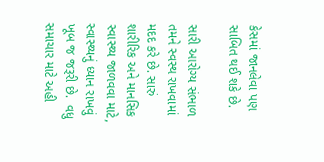કેસમાં જાનલેવા પણ સાબિત થઈ શકે છે.

સારી આરોગ્ય સંભાળ તમને સ્વસ્થ રાખવામાં મદદ કરે છે. સારું શારીરિક અને માનસિક સ્વાસ્થ્ય જાળવવા માટે, સ્વાસ્થ્યનું ધ્યાન રાખવું ખૂબ જ જરૂરી છે.  વધુ સમાચાર માટે અહી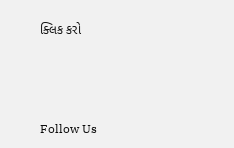ક્લિક કરો



Follow Us